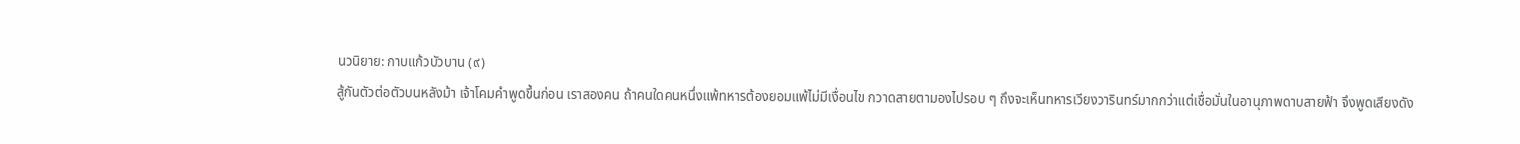นวนิยาย: กาบแก้วบัวบาน (๙)
สู้กันตัวต่อตัวบนหลังม้า เจ้าโคมคำพูดขึ้นก่อน เราสองคน ถ้าคนใดคนหนึ่งแพ้ทหารต้องยอมแพ้ไม่มีเงื่อนไข กวาดสายตามองไปรอบ ๆ ถึงจะเห็นทหารเวียงวารินทร์มากกว่าแต่เชื่อมั่นในอานุภาพดาบสายฟ้า จึงพูดเสียงดัง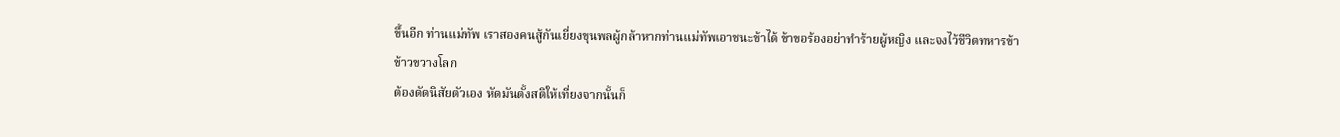ขึ้นอีก ท่านแม่ทัพ เราสองคนสู้กันเยี่ยงขุนพลผู้กล้าหากท่านแม่ทัพเอาชนะข้าได้ ข้าขอร้องอย่าทำร้ายผู้หญิง และจงไว้ชีวิตทหารข้า
ข้าวขวางโลก
ต้องดัดนิสัยตัวเอง หัดมันตั้งสติให้เที่ยงจากนั้นก็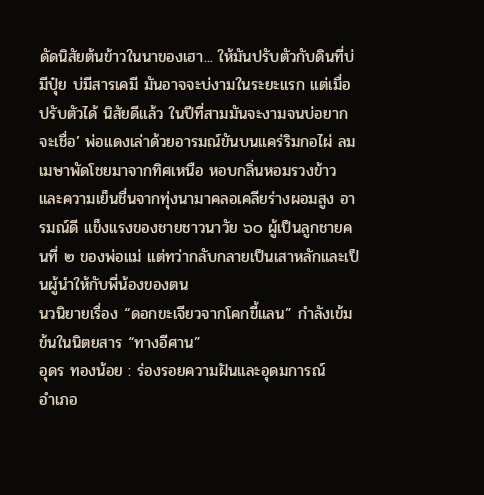ดัดนิสัยต้นข้าวในนาของเฮา... ให้มันปรับตัวกับดินที่บ่มีปุ๋ย บ่มีสารเคมี มันอาจจะบ่งามในระยะแรก แต่เมื่อปรับตัวได้ นิสัยดีแล้ว ในปีที่สามมันจะงามจนบ่อยากจะเชื่อ’ พ่อแดงเล่าด้วยอารมณ์ขันบนแคร่ริมกอไผ่ ลมเมษาพัดโชยมาจากทิศเหนือ หอบกลิ่นหอมรวงข้าวและความเย็นชื่นจากทุ่งนามาคลอเคลียร่างผอมสูง อารมณ์ดี แข็งแรงของชายชาวนาวัย ๖๐ ผู้เป็นลูกชายคนที่ ๒ ของพ่อแม่ แต่ทว่ากลับกลายเป็นเสาหลักและเป็นผู้นำให้กับพี่น้องของตน
นวนิยายเรื่อง “ดอกขะเจียวจากโคกขี้แลน” กำลังเข้มข้นในนิตยสาร “ทางอีศาน”
อุดร ทองน้อย : ร่องรอยความฝันและอุดมการณ์
อำเภอ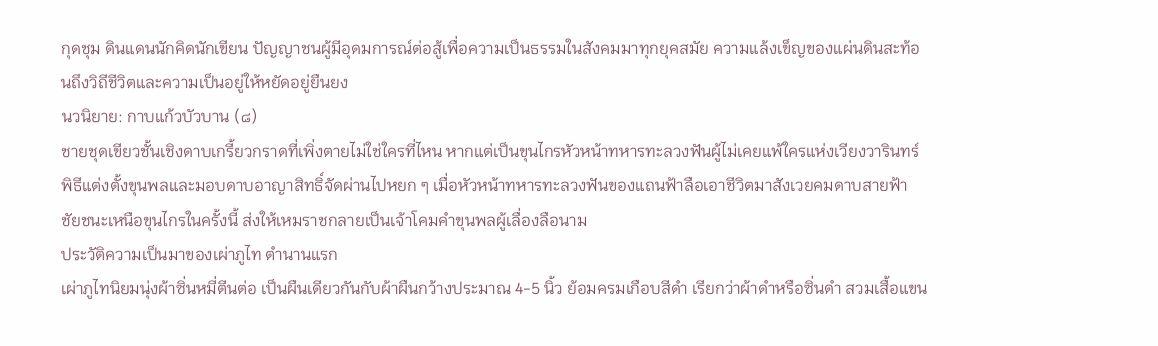กุดชุม ดินแดนนักคิดนักเขียน ปัญญาชนผู้มีอุดมการณ์ต่อสู้เพื่อความเป็นธรรมในสังคมมาทุกยุคสมัย ความแล้งเข็ญของแผ่นดินสะท้อนถึงวิถีชีวิตและความเป็นอยู่ให้หยัดอยู่ยืนยง
นวนิยาย: กาบแก้วบัวบาน (๘)
ชายชุดเขียวชั้นเชิงดาบเกรี้ยวกราดที่เพิ่งตายไม่ใช่ใครที่ไหน หากแต่เป็นขุนไกรหัวหน้าทหารทะลวงฟันผู้ไม่เคยแพ้ใครแห่งเวียงวารินทร์ พิธีแต่งตั้งขุนพลและมอบดาบอาญาสิทธิ์จัดผ่านไปหยก ๆ เมื่อหัวหน้าทหารทะลวงฟันของแถนฟ้าลือเอาชีวิตมาสังเวยคมดาบสายฟ้า ชัยชนะเหนือขุนไกรในครั้งนี้ ส่งให้เหมราชกลายเป็นเจ้าโคมคำขุนพลผู้เลื่องลือนาม
ประวัติความเป็นมาของเผ่าภูไท ตำนานแรก
เผ่าภูไทนิยมนุ่งผ้าซิ่นหมี่ตีนต่อ เป็นผืนเดียวกันกับผ้าผืนกว้างประมาณ 4-5 นิ้ว ย้อมครมเกือบสีดำ เรียกว่าผ้าดำหรือซิ่นดำ สวมเสื้อแขน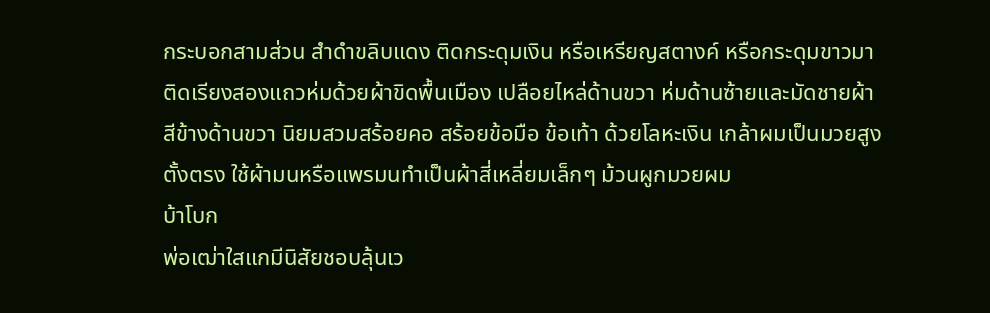กระบอกสามส่วน สำดำขลิบแดง ติดกระดุมเงิน หรือเหรียญสตางค์ หรือกระดุมขาวมาติดเรียงสองแถวห่มด้วยผ้าขิดพื้นเมือง เปลือยไหล่ด้านขวา ห่มด้านซ้ายและมัดชายผ้าสีข้างด้านขวา นิยมสวมสร้อยคอ สร้อยข้อมือ ข้อเท้า ด้วยโลหะเงิน เกล้าผมเป็นมวยสูงตั้งตรง ใช้ผ้ามนหรือแพรมนทำเป็นผ้าสี่เหลี่ยมเล็กๆ ม้วนผูกมวยผม
บ้าโบก
พ่อเฒ่าใสแกมีนิสัยชอบลุ้นเว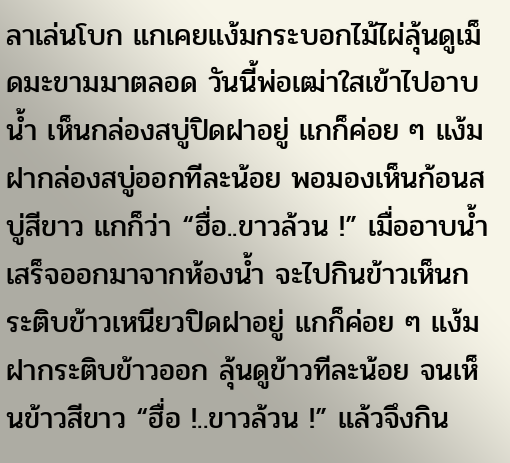ลาเล่นโบก แกเคยแง้มกระบอกไม้ไผ่ลุ้นดูเม็ดมะขามมาตลอด วันนี้พ่อเฒ่าใสเข้าไปอาบน้ำ เห็นกล่องสบู่ปิดฝาอยู่ แกก็ค่อย ๆ แง้มฝากล่องสบู่ออกทีละน้อย พอมองเห็นก้อนสบู่สีขาว แกก็ว่า “ฮื่อ..ขาวล้วน !” เมื่ออาบน้ำเสร็จออกมาจากห้องน้ำ จะไปกินข้าวเห็นกระติบข้าวเหนียวปิดฝาอยู่ แกก็ค่อย ๆ แง้มฝากระติบข้าวออก ลุ้นดูข้าวทีละน้อย จนเห็นข้าวสีขาว “ฮื่อ !..ขาวล้วน !” แล้วจึงกิน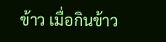ข้าว เมื่อกินข้าว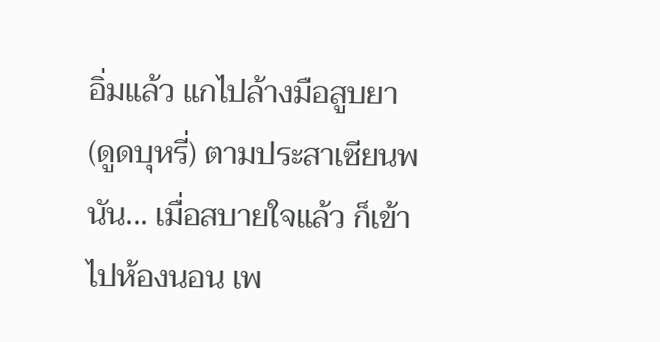อิ่มแล้ว แกไปล้างมือสูบยา (ดูดบุหรี่) ตามประสาเซียนพนัน... เมื่อสบายใจแล้ว ก็เข้าไปห้องนอน เพ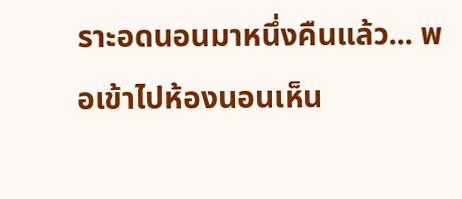ราะอดนอนมาหนึ่งคืนแล้ว... พอเข้าไปห้องนอนเห็น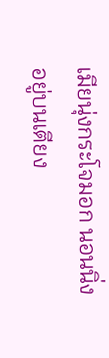เมียนุ่งกระโจมอก นอนนิ่งอยู่บนเตียง